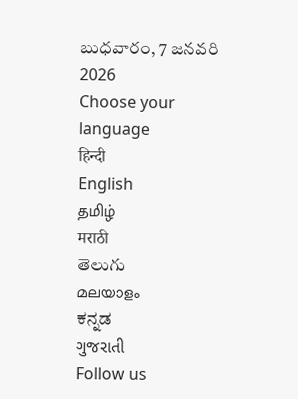బుధవారం, 7 జనవరి 2026
Choose your language
हिन्दी
English
தமிழ்
मराठी
తెలుగు
മലയാളം
ಕನ್ನಡ
ગુજરાતી
Follow us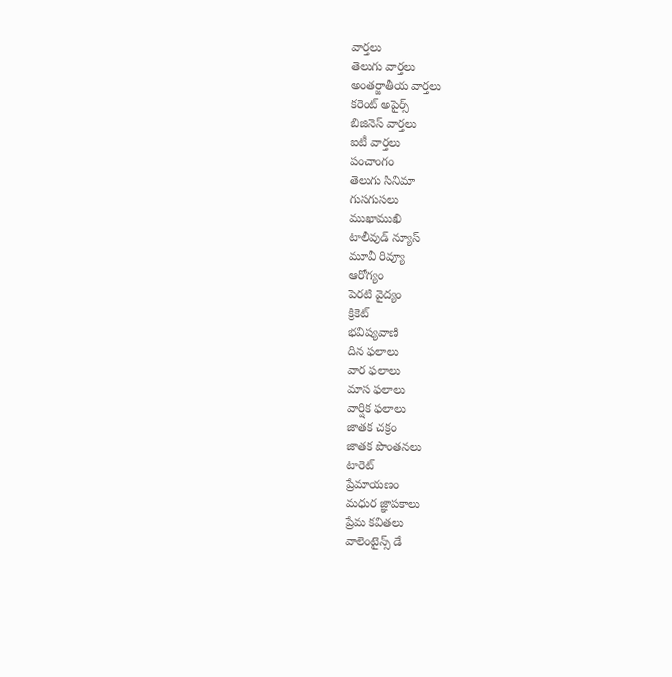వార్తలు
తెలుగు వార్తలు
అంతర్జాతీయ వార్తలు
కరెంట్ అపైర్స్
బిజినెస్ వార్తలు
ఐటీ వార్తలు
పంచాంగం
తెలుగు సినిమా
గుసగుసలు
ముఖాముఖి
టాలీవుడ్ న్యూస్
మూవీ రివ్యూ
ఆరోగ్యం
పెరటి వైద్యం
క్రికెట్
భవిష్యవాణి
దిన ఫలాలు
వార ఫలాలు
మాస ఫలాలు
వార్షిక ఫలాలు
జాతక చక్రం
జాతక పొంతనలు
టారెట్
ప్రేమాయణం
మధుర జ్ఞాపకాలు
ప్రేమ కవితలు
వాలెంటైన్స్ డే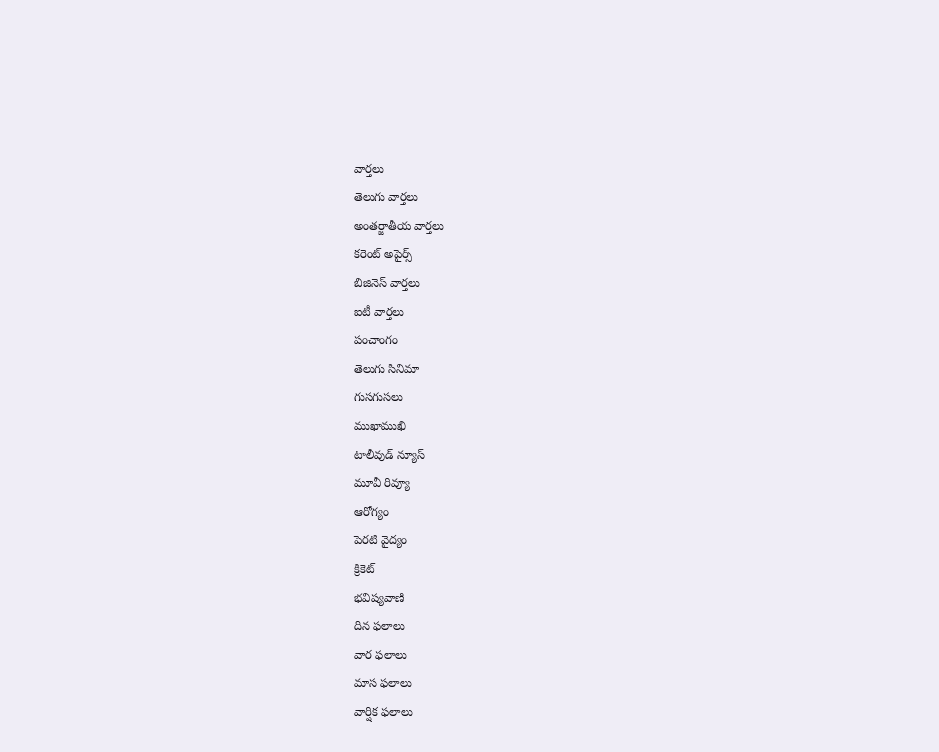వార్తలు
తెలుగు వార్తలు
అంతర్జాతీయ వార్తలు
కరెంట్ అపైర్స్
బిజినెస్ వార్తలు
ఐటీ వార్తలు
పంచాంగం
తెలుగు సినిమా
గుసగుసలు
ముఖాముఖి
టాలీవుడ్ న్యూస్
మూవీ రివ్యూ
ఆరోగ్యం
పెరటి వైద్యం
క్రికెట్
భవిష్యవాణి
దిన ఫలాలు
వార ఫలాలు
మాస ఫలాలు
వార్షిక ఫలాలు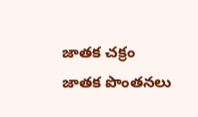జాతక చక్రం
జాతక పొంతనలు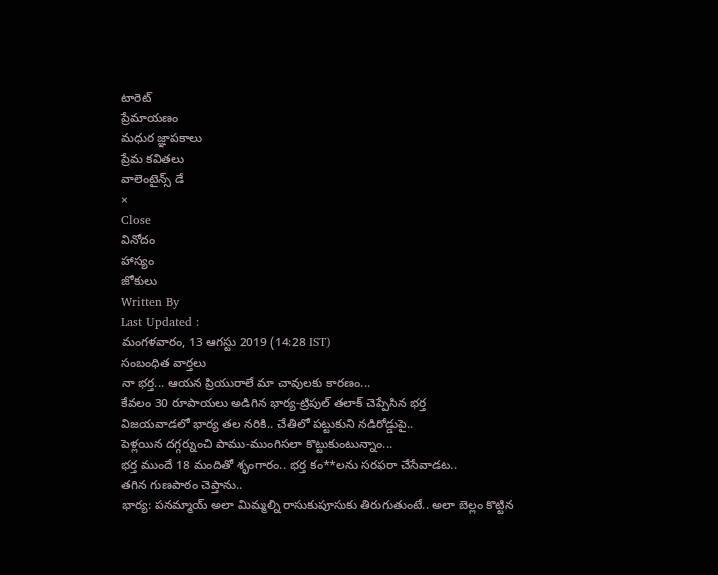టారెట్
ప్రేమాయణం
మధుర జ్ఞాపకాలు
ప్రేమ కవితలు
వాలెంటైన్స్ డే
×
Close
వినోదం
హాస్యం
జోకులు
Written By
Last Updated :
మంగళవారం, 13 ఆగస్టు 2019 (14:28 IST)
సంబంధిత వార్తలు
నా భర్త... ఆయన ప్రియురాలే మా చావులకు కారణం...
కేవలం 30 రూపాయలు అడిగిన భార్య-ట్రిపుల్ తలాక్ చెప్పేసిన భర్త
విజయవాడలో భార్య తల నరికి.. చేతిలో పట్టుకుని నడిరోడ్డుపై..
పెళ్లయిన దగ్గర్నుంచి పాము-ముంగిసలా కొట్టుకుంటున్నాం...
భర్త ముందే 18 మందితో శృంగారం.. భర్త కం**లను సరఫరా చేసేవాడట..
తగిన గుణపాఠం చెప్తాను..
భార్య: పనమ్మాయ్ అలా మిమ్మల్ని రాసుకుపూసుకు తిరుగుతుంటే.. అలా బెల్లం కొట్టిన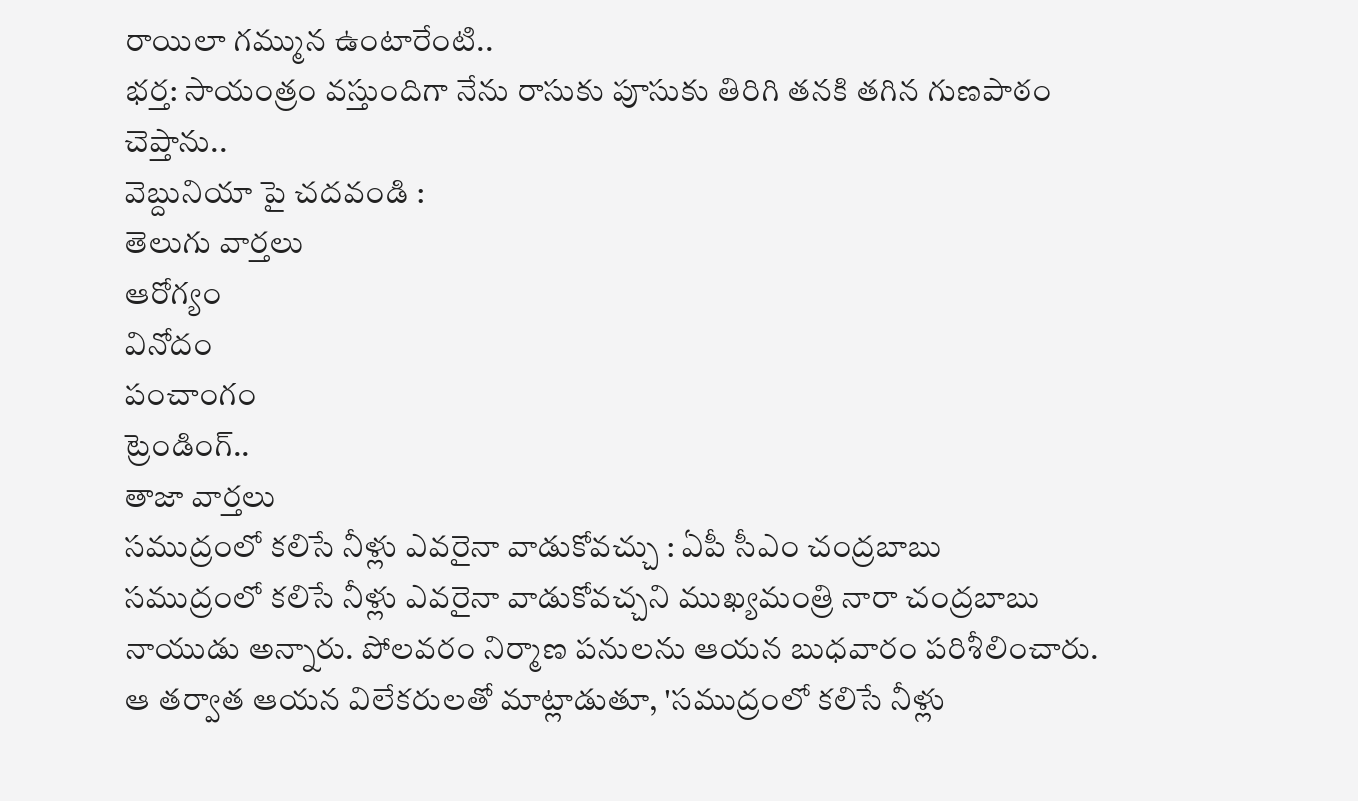రాయిలా గమ్మున ఉంటారేంటి..
భర్త: సాయంత్రం వస్తుందిగా నేను రాసుకు పూసుకు తిరిగి తనకి తగిన గుణపాఠం చెప్తాను..
వెబ్దునియా పై చదవండి :
తెలుగు వార్తలు
ఆరోగ్యం
వినోదం
పంచాంగం
ట్రెండింగ్..
తాజా వార్తలు
సముద్రంలో కలిసే నీళ్లు ఎవరైనా వాడుకోవచ్చు : ఏపీ సీఎం చంద్రబాబు
సముద్రంలో కలిసే నీళ్లు ఎవరైనా వాడుకోవచ్చని ముఖ్యమంత్రి నారా చంద్రబాబు నాయుడు అన్నారు. పోలవరం నిర్మాణ పనులను ఆయన బుధవారం పరిశీలించారు. ఆ తర్వాత ఆయన విలేకరులతో మాట్లాడుతూ, 'సముద్రంలో కలిసే నీళ్లు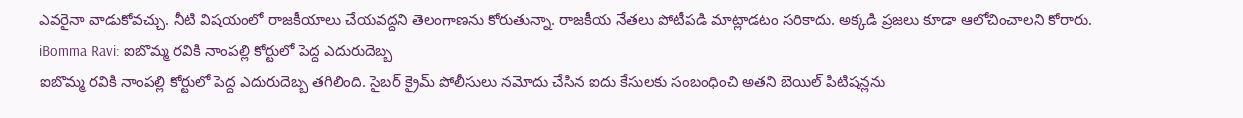ఎవరైనా వాడుకోవచ్చు. నీటి విషయంలో రాజకీయాలు చేయవద్దని తెలంగాణను కోరుతున్నా. రాజకీయ నేతలు పోటీపడి మాట్లాడటం సరికాదు. అక్కడి ప్రజలు కూడా ఆలోచించాలని కోరారు.
iBomma Ravi: ఐబొమ్మ రవికి నాంపల్లి కోర్టులో పెద్ద ఎదురుదెబ్బ
ఐబొమ్మ రవికి నాంపల్లి కోర్టులో పెద్ద ఎదురుదెబ్బ తగిలింది. సైబర్ క్రైమ్ పోలీసులు నమోదు చేసిన ఐదు కేసులకు సంబంధించి అతని బెయిల్ పిటిషన్లను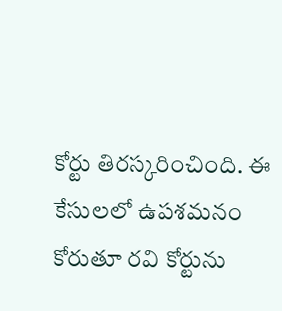కోర్టు తిరస్కరించింది. ఈ కేసులలో ఉపశమనం కోరుతూ రవి కోర్టును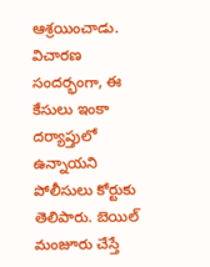ఆశ్రయించాడు. విచారణ సందర్భంగా, ఈ కేసులు ఇంకా దర్యాప్తులో ఉన్నాయని పోలీసులు కోర్టుకు తెలిపారు. బెయిల్ మంజూరు చేస్తే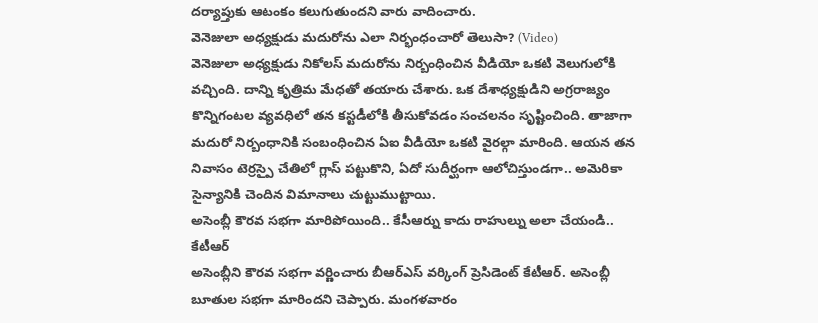దర్యాప్తుకు ఆటంకం కలుగుతుందని వారు వాదించారు.
వెనెజులా అధ్యక్షుడు మదురోను ఎలా నిర్భంధంచారో తెలుసా? (Video)
వెనెజులా అధ్యక్షుడు నికోలస్ మదురోను నిర్బంధించిన వీడియో ఒకటి వెలుగులోకి వచ్చింది. దాన్ని కృత్రిమ మేధతో తయారు చేశారు. ఒక దేశాధ్యక్షుడిని అగ్రరాజ్యం కొన్నిగంటల వ్యవధిలో తన కస్టడీలోకి తీసుకోవడం సంచలనం సృష్టించింది. తాజాగా మదురో నిర్బంధానికి సంబంధించిన ఏఐ వీడియో ఒకటి వైరల్గా మారింది. ఆయన తన నివాసం టెర్రస్పై చేతిలో గ్లాస్ పట్టుకొని, ఏదో సుదీర్ఘంగా ఆలోచిస్తుండగా.. అమెరికా సైన్యానికి చెందిన విమానాలు చుట్టుముట్టాయి.
అసెంబ్లీ కౌరవ సభగా మారిపోయింది.. కేసీఆర్ను కాదు రాహుల్ను అలా చేయండి.. కేటీఆర్
అసెంబ్లీని కౌరవ సభగా వర్ణించారు బీఆర్ఎస్ వర్కింగ్ ప్రెసిడెంట్ కేటీఆర్. అసెంబ్లీ బూతుల సభగా మారిందని చెప్పారు. మంగళవారం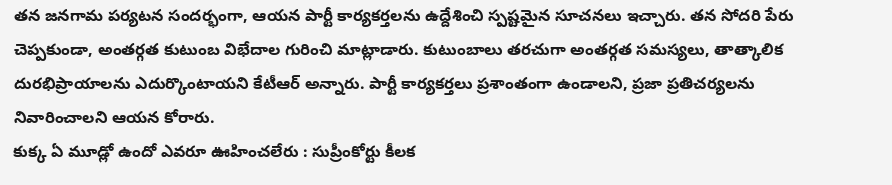తన జనగామ పర్యటన సందర్భంగా, ఆయన పార్టీ కార్యకర్తలను ఉద్దేశించి స్పష్టమైన సూచనలు ఇచ్చారు. తన సోదరి పేరు చెప్పకుండా, అంతర్గత కుటుంబ విభేదాల గురించి మాట్లాడారు. కుటుంబాలు తరచుగా అంతర్గత సమస్యలు, తాత్కాలిక దురభిప్రాయాలను ఎదుర్కొంటాయని కేటీఆర్ అన్నారు. పార్టీ కార్యకర్తలు ప్రశాంతంగా ఉండాలని, ప్రజా ప్రతిచర్యలను నివారించాలని ఆయన కోరారు.
కుక్క ఏ మూడ్లో ఉందో ఎవరూ ఊహించలేరు : సుప్రీంకోర్టు కీలక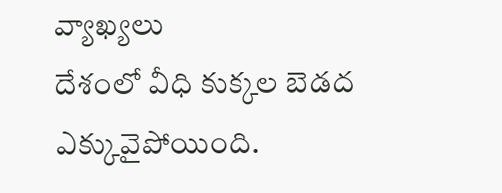వ్యాఖ్యలు
దేశంలో వీధి కుక్కల బెడద ఎక్కువైపోయింది.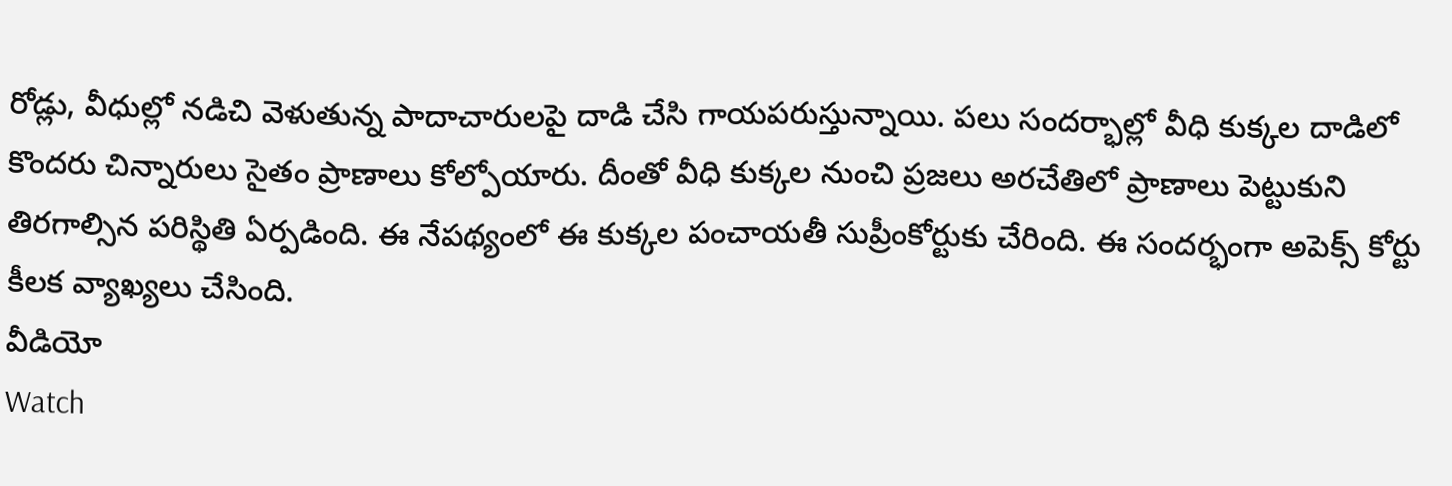రోడ్లు, వీధుల్లో నడిచి వెళుతున్న పాదాచారులపై దాడి చేసి గాయపరుస్తున్నాయి. పలు సందర్భాల్లో వీధి కుక్కల దాడిలో కొందరు చిన్నారులు సైతం ప్రాణాలు కోల్పోయారు. దీంతో వీధి కుక్కల నుంచి ప్రజలు అరచేతిలో ప్రాణాలు పెట్టుకుని తిరగాల్సిన పరిస్థితి ఏర్పడింది. ఈ నేపథ్యంలో ఈ కుక్కల పంచాయతీ సుప్రీంకోర్టుకు చేరింది. ఈ సందర్భంగా అపెక్స్ కోర్టు కీలక వ్యాఖ్యలు చేసింది.
వీడియో
Watch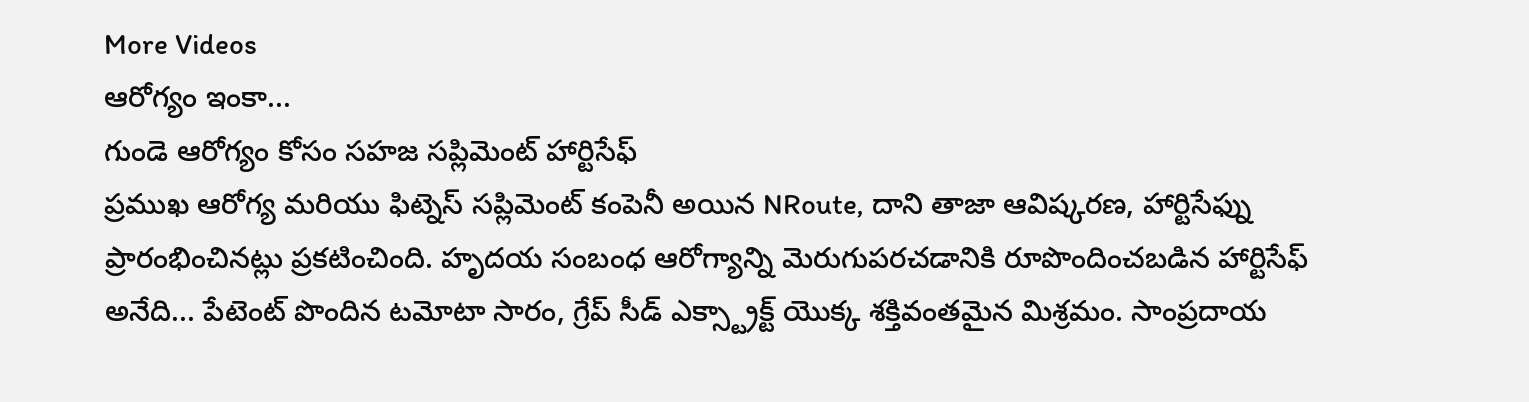More Videos
ఆరోగ్యం ఇంకా...
గుండె ఆరోగ్యం కోసం సహజ సప్లిమెంట్ హార్టిసేఫ్
ప్రముఖ ఆరోగ్య మరియు ఫిట్నెస్ సప్లిమెంట్ కంపెనీ అయిన NRoute, దాని తాజా ఆవిష్కరణ, హార్టిసేఫ్ను ప్రారంభించినట్లు ప్రకటించింది. హృదయ సంబంధ ఆరోగ్యాన్ని మెరుగుపరచడానికి రూపొందించబడిన హార్టిసేఫ్ అనేది... పేటెంట్ పొందిన టమోటా సారం, గ్రేప్ సీడ్ ఎక్స్ట్రాక్ట్ యొక్క శక్తివంతమైన మిశ్రమం. సాంప్రదాయ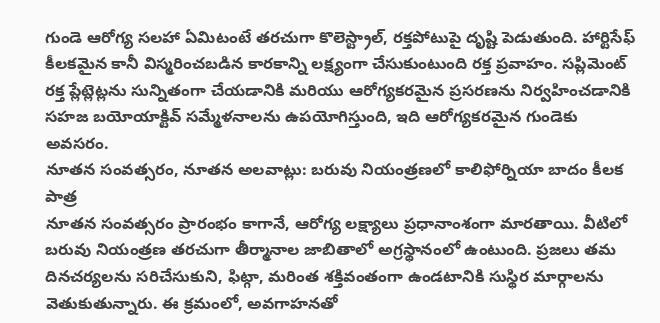గుండె ఆరోగ్య సలహా ఏమిటంటే తరచుగా కొలెస్ట్రాల్, రక్తపోటుపై దృష్టి పెడుతుంది. హార్టిసేఫ్ కీలకమైన కానీ విస్మరించబడిన కారకాన్ని లక్ష్యంగా చేసుకుంటుంది రక్త ప్రవాహం. సప్లిమెంట్ రక్త ప్లేట్లెట్లను సున్నితంగా చేయడానికి మరియు ఆరోగ్యకరమైన ప్రసరణను నిర్వహించడానికి సహజ బయోయాక్టివ్ సమ్మేళనాలను ఉపయోగిస్తుంది, ఇది ఆరోగ్యకరమైన గుండెకు అవసరం.
నూతన సంవత్సరం, నూతన అలవాట్లు: బరువు నియంత్రణలో కాలిఫోర్నియా బాదం కీలక పాత్ర
నూతన సంవత్సరం ప్రారంభం కాగానే, ఆరోగ్య లక్ష్యాలు ప్రధానాంశంగా మారతాయి. వీటిలో బరువు నియంత్రణ తరచుగా తీర్మానాల జాబితాలో అగ్రస్థానంలో ఉంటుంది. ప్రజలు తమ దినచర్యలను సరిచేసుకుని, ఫిట్గా, మరింత శక్తివంతంగా ఉండటానికి సుస్థిర మార్గాలను వెతుకుతున్నారు. ఈ క్రమంలో, అవగాహనతో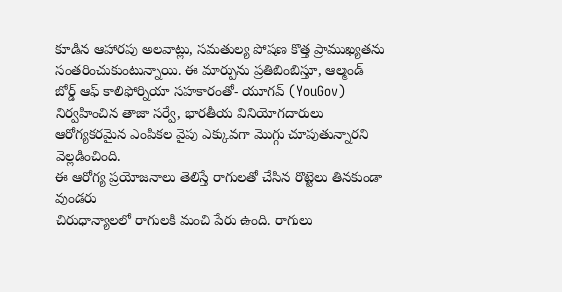కూడిన ఆహారపు అలవాట్లు, సమతుల్య పోషణ కొత్త ప్రాముఖ్యతను సంతరించుకుంటున్నాయి. ఈ మార్పును ప్రతిబింబిస్తూ, ఆల్మండ్ బోర్డ్ ఆఫ్ కాలిఫోర్నియా సహకారంతో- యూగవ్ (YouGov) నిర్వహించిన తాజా సర్వే, భారతీయ వినియోగదారులు ఆరోగ్యకరమైన ఎంపికల వైపు ఎక్కువగా మొగ్గు చూపుతున్నారని వెల్లడించింది.
ఈ ఆరోగ్య ప్రయోజనాలు తెలిస్తే రాగులతో చేసిన రొట్టెలు తినకుండా వుండరు
చిరుధాన్యాలలో రాగులకి మంచి పేరు ఉంది. రాగులు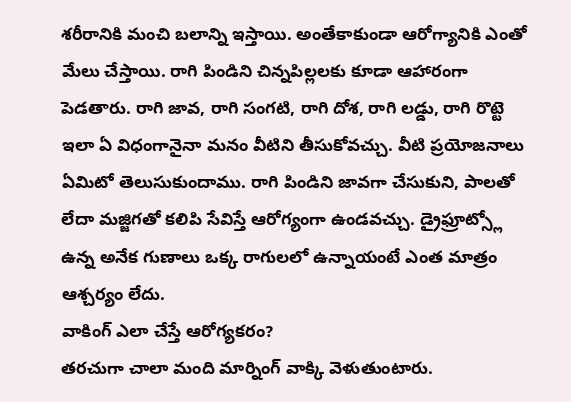శరీరానికి మంచి బలాన్ని ఇస్తాయి. అంతేకాకుండా ఆరోగ్యానికి ఎంతో మేలు చేస్తాయి. రాగి పిండిని చిన్నపిల్లలకు కూడా ఆహారంగా పెడతారు. రాగి జావ, రాగి సంగటి, రాగి దోశ, రాగి లడ్డు, రాగి రొట్టె ఇలా ఏ విధంగానైనా మనం వీటిని తీసుకోవచ్చు. వీటి ప్రయోజనాలు ఏమిటో తెలుసుకుందాము. రాగి పిండిని జావగా చేసుకుని, పాలతో లేదా మజ్జిగతో కలిపి సేవిస్తే ఆరోగ్యంగా ఉండవచ్చు. డ్రైఫ్రూట్స్లో ఉన్న అనేక గుణాలు ఒక్క రాగులలో ఉన్నాయంటే ఎంత మాత్రం ఆశ్చర్యం లేదు.
వాకింగ్ ఎలా చేస్తే ఆరోగ్యకరం?
తరచుగా చాలా మంది మార్నింగ్ వాక్కి వెళుతుంటారు.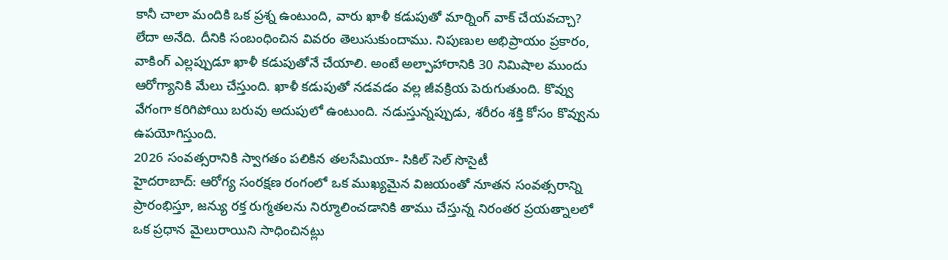కానీ చాలా మందికి ఒక ప్రశ్న ఉంటుంది, వారు ఖాళీ కడుపుతో మార్నింగ్ వాక్ చేయవచ్చా? లేదా అనేది. దీనికి సంబంధించిన వివరం తెలుసుకుందాము. నిపుణుల అభిప్రాయం ప్రకారం, వాకింగ్ ఎల్లప్పుడూ ఖాళీ కడుపుతోనే చేయాలి. అంటే అల్పాహారానికి 30 నిమిషాల ముందు ఆరోగ్యానికి మేలు చేస్తుంది. ఖాళీ కడుపుతో నడవడం వల్ల జీవక్రియ పెరుగుతుంది. కొవ్వు వేగంగా కరిగిపోయి బరువు అదుపులో ఉంటుంది. నడుస్తున్నప్పుడు, శరీరం శక్తి కోసం కొవ్వును ఉపయోగిస్తుంది.
2026 సంవత్సరానికి స్వాగతం పలికిన తలసేమియా- సికిల్ సెల్ సొసైటీ
హైదరాబాద్: ఆరోగ్య సంరక్షణ రంగంలో ఒక ముఖ్యమైన విజయంతో నూతన సంవత్సరాన్ని ప్రారంభిస్తూ, జన్యు రక్త రుగ్మతలను నిర్మూలించడానికి తాము చేస్తున్న నిరంతర ప్రయత్నాలలో ఒక ప్రధాన మైలురాయిని సాధించినట్లు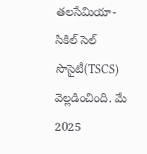తలసేమియా-సికిల్ సెల్ సొసైటీ(TSCS) వెల్లడించింది. మే 2025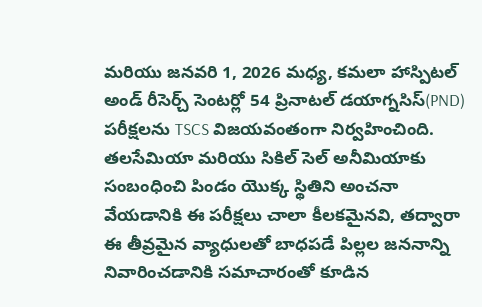మరియు జనవరి 1, 2026 మధ్య, కమలా హాస్పిటల్ అండ్ రీసెర్చ్ సెంటర్లో 54 ప్రినాటల్ డయాగ్నసిస్(PND) పరీక్షలను TSCS విజయవంతంగా నిర్వహించింది. తలసేమియా మరియు సికిల్ సెల్ అనీమియాకు సంబంధించి పిండం యొక్క స్థితిని అంచనా వేయడానికి ఈ పరీక్షలు చాలా కీలకమైనవి, తద్వారా ఈ తీవ్రమైన వ్యాధులతో బాధపడే పిల్లల జననాన్ని నివారించడానికి సమాచారంతో కూడిన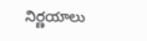నిర్ణయాలు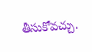తీసుకోవచ్చు.